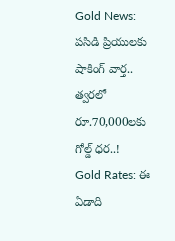Gold News: పసిడి ప్రియులకు షాకింగ్ వార్త.. త్వరలో రూ.70,000లకు గోల్డ్ ధర..!
Gold Rates: ఈ ఏడాది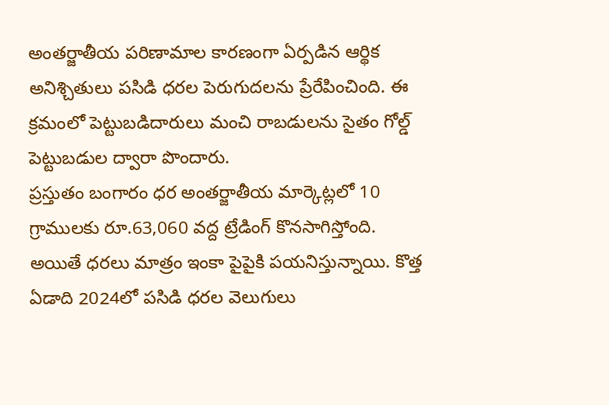అంతర్జాతీయ పరిణామాల కారణంగా ఏర్పడిన ఆర్థిక అనిశ్చితులు పసిడి ధరల పెరుగుదలను ప్రేరేపించింది. ఈ క్రమంలో పెట్టుబడిదారులు మంచి రాబడులను సైతం గోల్డ్ పెట్టుబడుల ద్వారా పొందారు.
ప్రస్తుతం బంగారం ధర అంతర్జాతీయ మార్కెట్లలో 10 గ్రాములకు రూ.63,060 వద్ద ట్రేడింగ్ కొనసాగిస్తోంది. అయితే ధరలు మాత్రం ఇంకా పైపైకి పయనిస్తున్నాయి. కొత్త ఏడాది 2024లో పసిడి ధరల వెలుగులు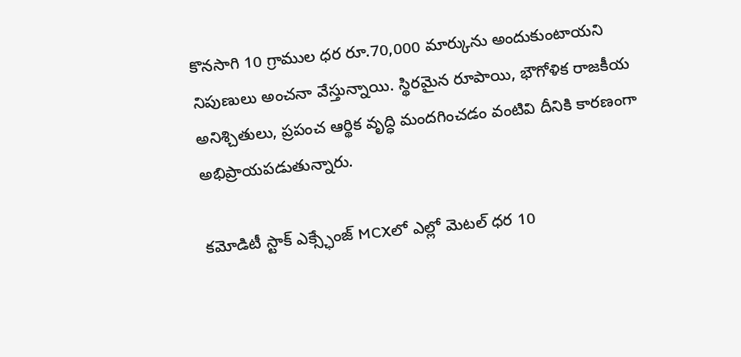కొనసాగి 10 గ్రాముల ధర రూ.70,000 మార్కును అందుకుంటాయని నిపుణులు అంచనా వేస్తున్నాయి. స్థిరమైన రూపాయి, భౌగోళిక రాజకీయ అనిశ్చితులు, ప్రపంచ ఆర్థిక వృద్ధి మందగించడం వంటివి దీనికి కారణంగా అభిప్రాయపడుతున్నారు.

కమోడిటీ స్టాక్ ఎక్స్ఛేంజ్ MCXలో ఎల్లో మెటల్ ధర 10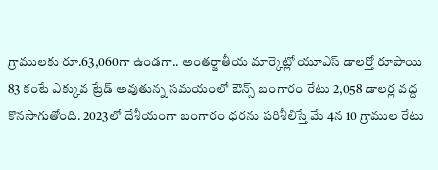గ్రాములకు రూ.63,060గా ఉండగా.. అంతర్జాతీయ మార్కెట్లో యూఎస్ డాలర్తో రూపాయి 83 కంటే ఎక్కువ ట్రేడ్ అవుతున్న సమయంలో ఔన్స్ బంగారం రేటు 2,058 డాలర్ల వద్ద కొనసాగుతోంది. 2023లో దేశీయంగా బంగారం ధరను పరిశీలిస్తే మే 4న 10 గ్రాముల రేటు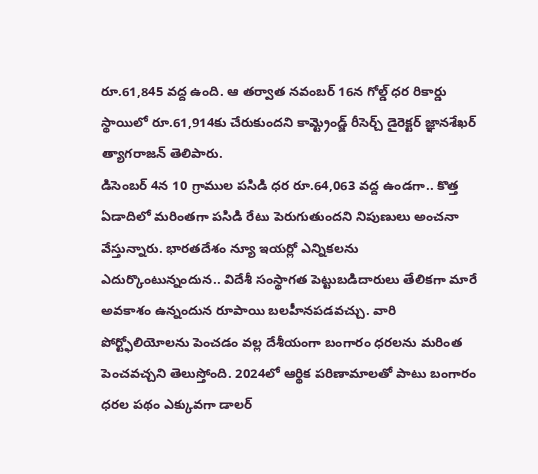రూ.61,845 వద్ద ఉంది. ఆ తర్వాత నవంబర్ 16న గోల్డ్ ధర రికార్డు స్థాయిలో రూ.61,914కు చేరుకుందని కామ్ట్రెండ్జ్ రీసెర్చ్ డైరెక్టర్ జ్ఞానశేఖర్ త్యాగరాజన్ తెలిపారు.
డిసెంబర్ 4న 10 గ్రాముల పసిడి ధర రూ.64,063 వద్ద ఉండగా.. కొత్త ఏడాదిలో మరింతగా పసిడి రేటు పెరుగుతుందని నిపుణులు అంచనా వేస్తున్నారు. భారతదేశం న్యూ ఇయర్లో ఎన్నికలను ఎదుర్కొంటున్నందున.. విదేశీ సంస్థాగత పెట్టుబడిదారులు తేలికగా మారే అవకాశం ఉన్నందున రూపాయి బలహీనపడవచ్చు. వారి పోర్ట్ఫోలియోలను పెంచడం వల్ల దేశీయంగా బంగారం ధరలను మరింత పెంచవచ్చని తెలుస్తోంది. 2024లో ఆర్థిక పరిణామాలతో పాటు బంగారం ధరల పథం ఎక్కువగా డాలర్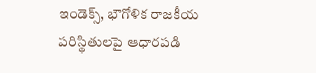ఇండెక్స్, భౌగోళిక రాజకీయ పరిస్థితులపై ఆధారపడి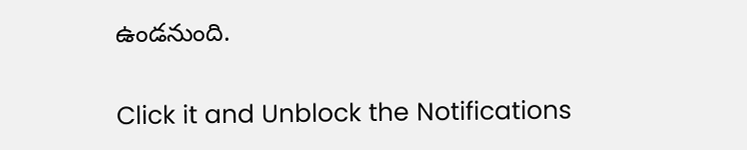ఉండనుంది.


Click it and Unblock the Notifications